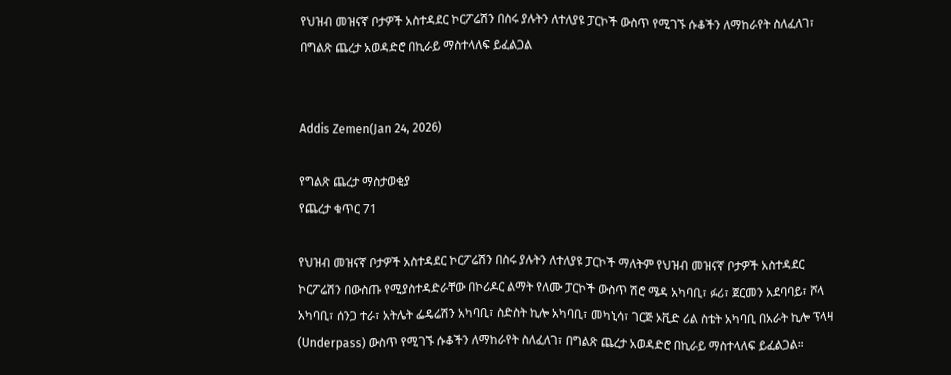የህዝብ መዝናኛ ቦታዎች አስተዳደር ኮርፖሬሽን በስሩ ያሉትን ለተለያዩ ፓርኮች ውስጥ የሚገኙ ሱቆችን ለማከራየት ስለፈለገ፣ በግልጽ ጨረታ አወዳድሮ በኪራይ ማስተላለፍ ይፈልጋል


Addis Zemen(Jan 24, 2026)

የግልጽ ጨረታ ማስታወቂያ
የጨረታ ቁጥር 71

የህዝብ መዝናኛ ቦታዎች አስተዳደር ኮርፖሬሽን በስሩ ያሉትን ለተለያዩ ፓርኮች ማለትም የህዝብ መዝናኛ ቦታዎች አስተዳደር ኮርፖሬሽን በውስጡ የሚያስተዳድራቸው በኮሪዶር ልማት የለሙ ፓርኮች ውስጥ ሽሮ ሜዳ አካባቢ፣ ፉሪ፣ ጀርመን አደባባይ፣ ሾላ አካባቢ፣ ሰንጋ ተራ፣ አትሌት ፌዴሬሽን አካባቢ፣ ስድስት ኪሎ አካባቢ፣ መካኒሳ፣ ገርጅ ኦቪድ ሪል ስቴት አካባቢ በአራት ኪሎ ፕላዛ (Underpass) ውስጥ የሚገኙ ሱቆችን ለማከራየት ስለፈለገ፣ በግልጽ ጨረታ አወዳድሮ በኪራይ ማስተላለፍ ይፈልጋል።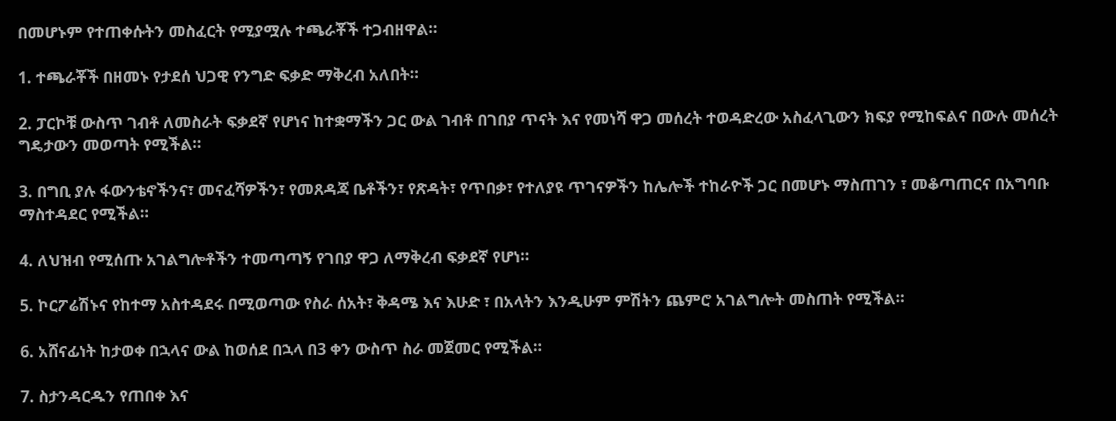በመሆኑም የተጠቀሱትን መስፈርት የሚያሟሉ ተጫራቾች ተጋብዘዋል።

1. ተጫራቾች በዘመኑ የታደሰ ህጋዊ የንግድ ፍቃድ ማቅረብ አለበት።

2. ፓርኮቹ ውስጥ ገብቶ ለመስራት ፍቃደኛ የሆነና ከተቋማችን ጋር ውል ገብቶ በገበያ ጥናት እና የመነሻ ዋጋ መሰረት ተወዳድረው አስፈላጊውን ክፍያ የሚከፍልና በውሉ መሰረት ግዴታውን መወጣት የሚችል።

3. በግቢ ያሉ ፋውንቴኖችንና፣ መናፈሻዎችን፣ የመጸዳጃ ቤቶችን፣ የጽዳት፣ የጥበቃ፣ የተለያዩ ጥገናዎችን ከሌሎች ተከራዮች ጋር በመሆኑ ማስጠገን ፣ መቆጣጠርና በአግባቡ ማስተዳደር የሚችል።

4. ለህዝብ የሚሰጡ አገልግሎቶችን ተመጣጣኝ የገበያ ዋጋ ለማቅረብ ፍቃደኛ የሆነ።

5. ኮርፖሬሽኑና የከተማ አስተዳደሩ በሚወጣው የስራ ሰአት፣ ቅዳሜ እና እሁድ ፣ በአላትን እንዲሁም ምሽትን ጨምሮ አገልግሎት መስጠት የሚችል።

6. አሸናፊነት ከታወቀ በኋላና ውል ከወሰደ በኋላ በ3 ቀን ውስጥ ስራ መጀመር የሚችል።

7. ስታንዳርዱን የጠበቀ እና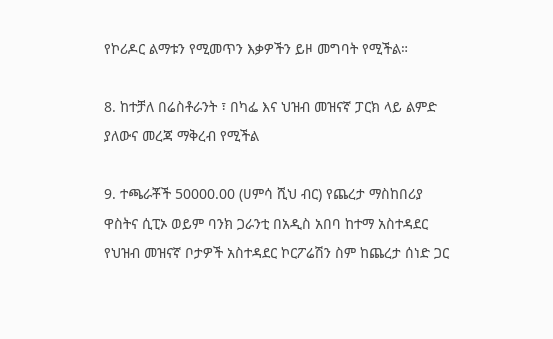የኮሪዶር ልማቱን የሚመጥን እቃዎችን ይዞ መግባት የሚችል።

8. ከተቻለ በሬስቶራንት ፣ በካፌ እና ህዝብ መዝናኛ ፓርክ ላይ ልምድ ያለውና መረጃ ማቅረብ የሚችል

9. ተጫራቾች 50000.00 (ሀምሳ ሺህ ብር) የጨረታ ማስከበሪያ ዋስትና ሲፒኦ ወይም ባንክ ጋራንቲ በአዲስ አበባ ከተማ አስተዳደር የህዝብ መዝናኛ ቦታዎች አስተዳደር ኮርፖሬሽን ስም ከጨረታ ሰነድ ጋር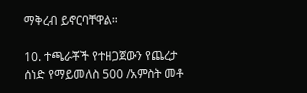ማቅረብ ይኖርባቸዋል።

10. ተጫራቾች የተዘጋጀውን የጨረታ ሰነድ የማይመለስ 500 /አምስት መቶ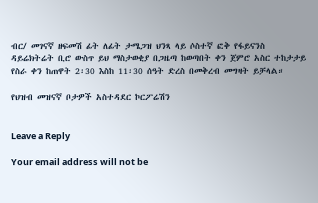ብር/ መገናኛ ዘፍመሽ ፊት ለፊት ታሜጋዝ ህንጻ ላይ ሶስተኛ ፎቅ የፋይናንስ ዳይሬክትሬት ቢሮ ውስጥ ይህ ማስታወቂያ በጋዜጣ ከወጣበት ቀን ጀምሮ አስር ተከታታይ የስራ ቀን ከጠዋት 2፡30 እስከ 11፡30 ሰዓት ድረስ በመቅረብ መግዛት ይቻላል።

የህዝብ መዝናኛ ቦታዎች አስተዳደር ኮርፖሬሽን


Leave a Reply

Your email address will not be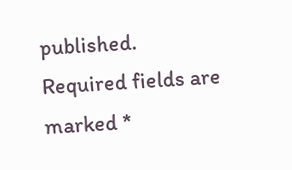published. Required fields are marked *